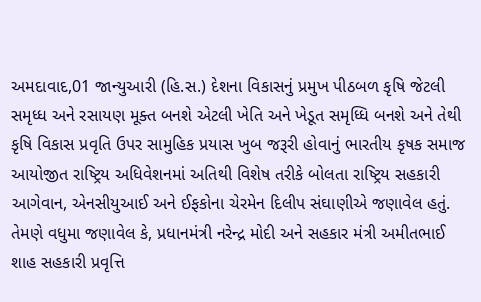અમદાવાદ,01 જાન્યુઆરી (હિ.સ.) દેશના વિકાસનું પ્રમુખ પીઠબળ કૃષિ જેટલી સમૃધ્ધ અને રસાયણ મૂક્ત બનશે એટલી ખેતિ અને ખેડૂત સમૃધ્ધિ બનશે અને તેથી કૃષિ વિકાસ પ્રવૃતિ ઉપર સામુહિક પ્રયાસ ખુબ જરૂરી હોવાનું ભારતીય કૃષક સમાજ આયોજીત રાષ્ટ્રિય અધિવેશનમાં અતિથી વિશેષ તરીકે બોલતા રાષ્ટ્રિય સહકારી આગેવાન, એનસીયુઆઈ અને ઈફકોના ચેરમેન દિલીપ સંઘાણીએ જણાવેલ હતું.
તેમણે વધુમા જણાવેલ કે, પ્રધાનમંત્રી નરેન્દ્ર મોદી અને સહકાર મંત્રી અમીતભાઈ શાહ સહકારી પ્રવૃત્તિ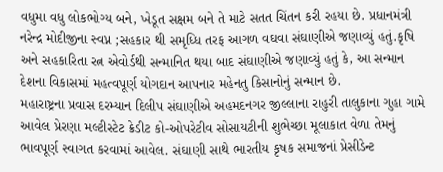વધુમા વધુ લોકભોગ્ય બને, ખેડૂત સક્ષમ બને તે માટે સતત ચિંતન કરી રહયા છે. પ્રધાનમંત્રી નરેન્દ્ર મોદીજીના સ્વપ્ન ;સહકાર થી સમૃધ્ધિ તરફ આગળ વઘવા સંઘાણીએ જણાવ્યું હતું.કૃષિ અને સહકારિતા રત્ન એવોર્ડથી સન્માનિત થયા બાદ સંઘાણીએ જણાવ્યું હતું કે, આ સન્માન દેશના વિકાસમાં મહત્વપૂર્ણ યોગદાન આપનાર મહેનતુ કિસાનોનું સન્માન છે.
મહારાષ્ટ્રના પ્રવાસ દરમ્યાન દિલીપ સંઘાણીએ અહમદનગર જીલ્લાના રાહુરી તાલુકાના ગુહા ગામે આવેલ પ્રેરણા મલ્ટીસ્ટેટ ક્રેડીટ કો-ઓપરેટીવ સોસાયટીની શુભેચ્છા મૂલાકાત વેળા તેમનું ભાવપૂર્ણ સ્વાગત કરવામાં આવેલ. સંઘાણી સાથે ભારતીય કૃષક સમાજનાં પ્રેસીડેન્ટ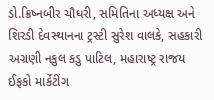ડો.ક્રિષ્નબીર ચૌધરી, સમિતિના અધ્યક્ષ અને શિરડી દેવસ્થાનના ટ્રસ્ટી સુરેશ વાલકે, સહકારી અગ્રણી નકુલ કડુ પાટિલ, મહારાષ્ટ્ર રાજય ઈફકો માર્કેટીંગ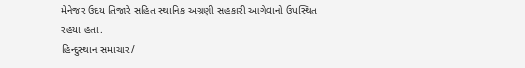મેનેજર ઉદય તિજારે સહિત સ્થાનિક અગ્રણી સહકારી આગેવાનો ઉપસ્થિત રહયા હતા.
હિન્દુસ્થાન સમાચાર/